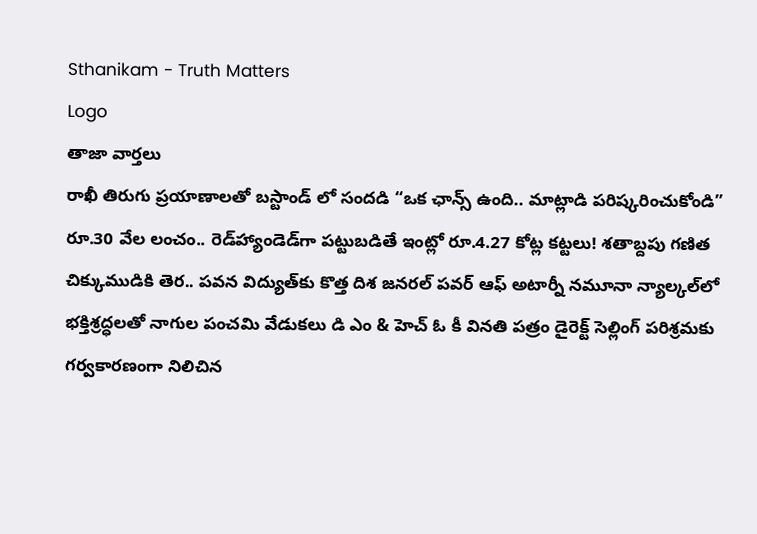Sthanikam - Truth Matters
Logo
తాజా వార్తలు
రాఖీ తిరుగు ప్రయాణాలతో బస్టాండ్ లో సందడి “ఒక ఛాన్స్‌ ఉంది.. మాట్లాడి పరిష్కరించుకోండి” రూ.30 వేల లంచం.. రెడ్‌హ్యాండెడ్‌గా పట్టుబడితే ఇంట్లో రూ.4.27 కోట్ల కట్టలు! శతాబ్దపు గణిత చిక్కుముడికి తెర.. పవన విద్యుత్‌కు కొత్త దిశ జనరల్ పవర్ ఆఫ్ అటార్నీ నమూనా న్యాల్కల్‌లో భక్తిశ్రద్ధలతో నాగుల పంచమి వేడుకలు డి ఎం & హెచ్ ఓ కీ వినతి పత్రం డైరెక్ట్ సెల్లింగ్ పరిశ్రమకు గర్వకారణంగా నిలిచిన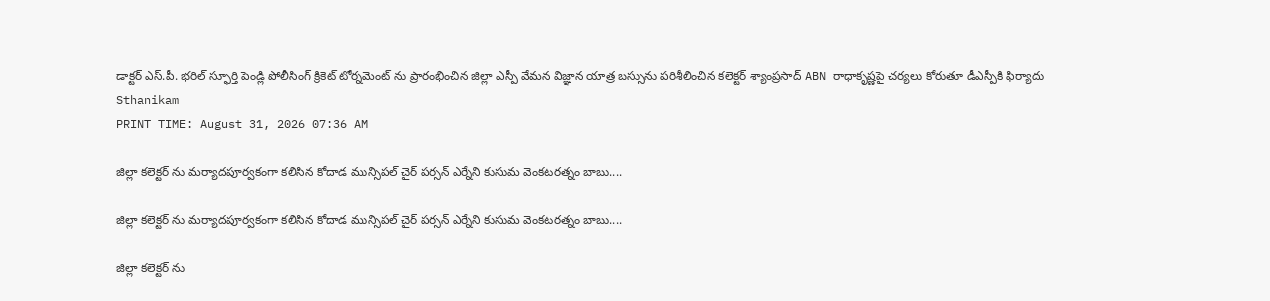డాక్టర్ ఎస్.పీ. భరిల్ స్ఫూర్తి పెండ్లి పోలీసింగ్ క్రికెట్ టోర్నమెంట్ ను ప్రారంభించిన జిల్లా ఎస్పీ వేమన విజ్ఞాన యాత్ర బస్సును పరిశీలించిన కలెక్టర్ శ్యాంప్రసాద్ ABN రాధాకృష్ణపై చర్యలు కోరుతూ డీఎస్పీకి ఫిర్యాదు
Sthanikam
PRINT TIME: August 31, 2026 07:36 AM

జిల్లా కలెక్టర్ ను మర్యాదపూర్వకంగా కలిసిన కోదాడ మున్సిపల్ చైర్ పర్సన్ ఎర్నేని కుసుమ వెంకటరత్నం బాబు....

జిల్లా కలెక్టర్ ను మర్యాదపూర్వకంగా కలిసిన కోదాడ మున్సిపల్ చైర్ పర్సన్ ఎర్నేని కుసుమ వెంకటరత్నం బాబు....

జిల్లా కలెక్టర్ ను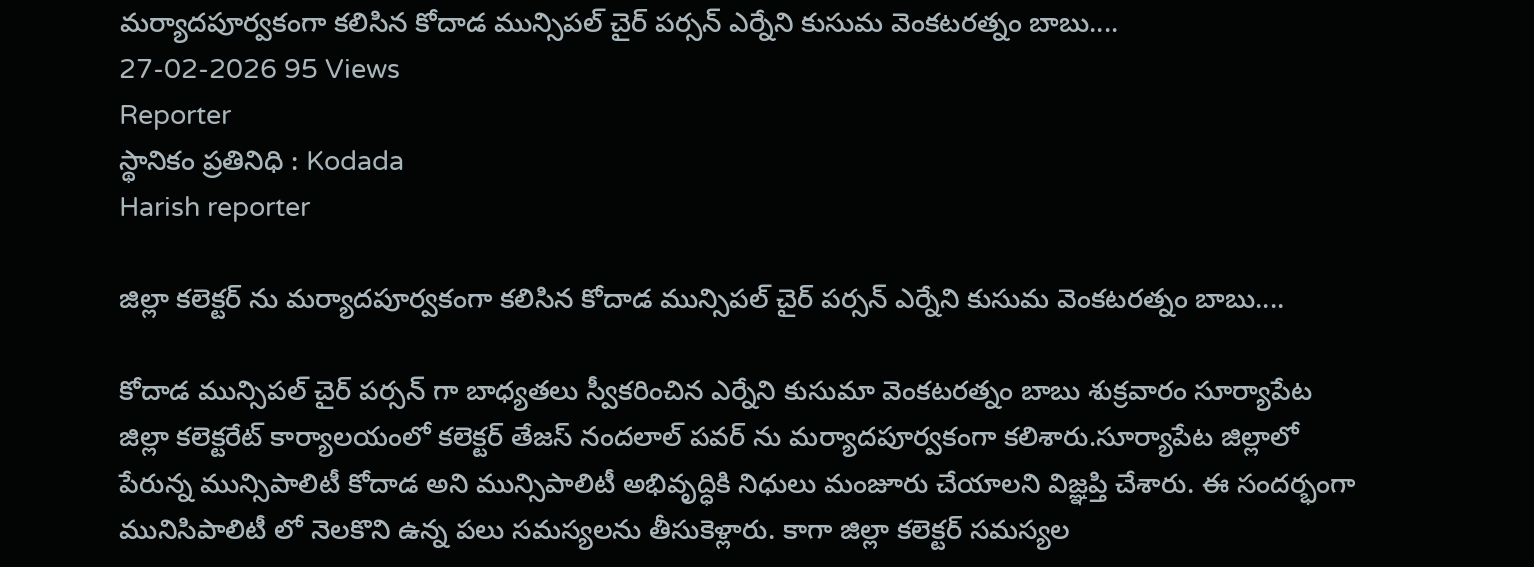మర్యాదపూర్వకంగా కలిసిన కోదాడ మున్సిపల్ చైర్ పర్సన్ ఎర్నేని కుసుమ వెంకటరత్నం బాబు....
27-02-2026 95 Views
Reporter
స్థానికం ప్రతినిధి : Kodada
Harish reporter

జిల్లా కలెక్టర్ ను మర్యాదపూర్వకంగా కలిసిన కోదాడ మున్సిపల్ చైర్ పర్సన్ ఎర్నేని కుసుమ వెంకటరత్నం బాబు....

కోదాడ మున్సిపల్ చైర్ పర్సన్ గా బాధ్యతలు స్వీకరించిన ఎర్నేని కుసుమా వెంకటరత్నం బాబు శుక్రవారం సూర్యాపేట జిల్లా కలెక్టరేట్ కార్యాలయంలో కలెక్టర్ తేజస్ నందలాల్ పవర్ ను మర్యాదపూర్వకంగా కలిశారు.సూర్యాపేట జిల్లాలో పేరున్న మున్సిపాలిటీ కోదాడ అని మున్సిపాలిటీ అభివృద్ధికి నిధులు మంజూరు చేయాలని విజ్ఞప్తి చేశారు. ఈ సందర్భంగా మునిసిపాలిటీ లో నెలకొని ఉన్న పలు సమస్యలను తీసుకెళ్లారు. కాగా జిల్లా కలెక్టర్ సమస్యల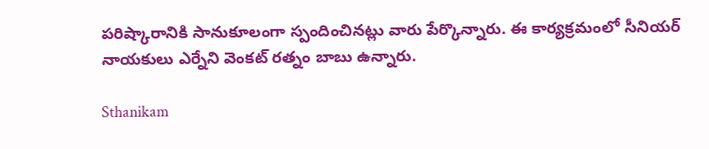పరిష్కారానికి సానుకూలంగా స్పందించినట్లు వారు పేర్కొన్నారు. ఈ కార్యక్రమంలో సీనియర్ నాయకులు ఎర్నేని వెంకట్ రత్నం బాబు ఉన్నారు.

Sthanikam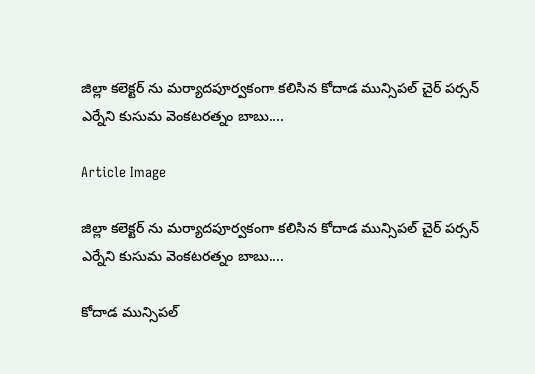జిల్లా కలెక్టర్ ను మర్యాదపూర్వకంగా కలిసిన కోదాడ మున్సిపల్ చైర్ పర్సన్ ఎర్నేని కుసుమ వెంకటరత్నం బాబు....

Article Image

జిల్లా కలెక్టర్ ను మర్యాదపూర్వకంగా కలిసిన కోదాడ మున్సిపల్ చైర్ పర్సన్ ఎర్నేని కుసుమ వెంకటరత్నం బాబు....

కోదాడ మున్సిపల్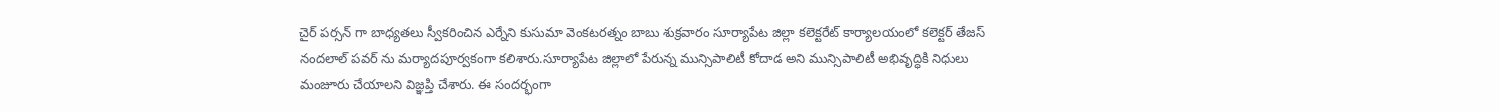చైర్ పర్సన్ గా బాధ్యతలు స్వీకరించిన ఎర్నేని కుసుమా వెంకటరత్నం బాబు శుక్రవారం సూర్యాపేట జిల్లా కలెక్టరేట్ కార్యాలయంలో కలెక్టర్ తేజస్ నందలాల్ పవర్ ను మర్యాదపూర్వకంగా కలిశారు.సూర్యాపేట జిల్లాలో పేరున్న మున్సిపాలిటీ కోదాడ అని మున్సిపాలిటీ అభివృద్ధికి నిధులు మంజూరు చేయాలని విజ్ఞప్తి చేశారు. ఈ సందర్భంగా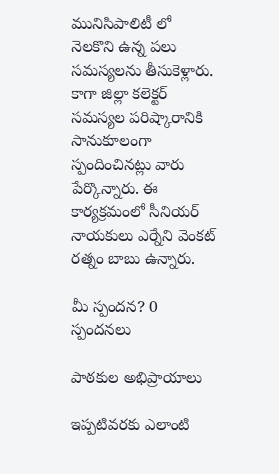మునిసిపాలిటీ లో నెలకొని ఉన్న పలు సమస్యలను తీసుకెళ్లారు. కాగా జిల్లా కలెక్టర్ సమస్యల పరిష్కారానికి సానుకూలంగా స్పందించినట్లు వారు పేర్కొన్నారు. ఈ కార్యక్రమంలో సీనియర్ నాయకులు ఎర్నేని వెంకట్ రత్నం బాబు ఉన్నారు.

మీ స్పందన? 0 స్పందనలు

పాఠకుల అభిప్రాయాలు

ఇప్పటివరకు ఎలాంటి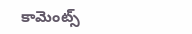కామెంట్స్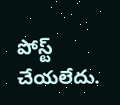పోస్ట్ చేయలేదు.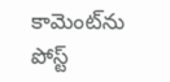కామెంట్‌ను పోస్ట్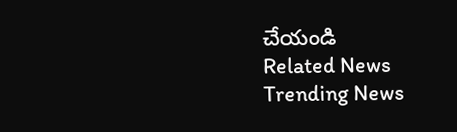చేయండి
Related News
Trending News